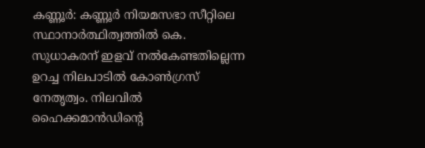കണ്ണൂർ: കണ്ണൂർ നിയമസഭാ സീറ്റിലെ സ്ഥാനാർത്ഥിത്വത്തിൽ കെ. സുധാകരന് ഇളവ് നൽകേണ്ടതില്ലെന്ന ഉറച്ച നിലപാടിൽ കോൺഗ്രസ് നേതൃത്വം. നിലവിൽ ഹൈക്കമാൻഡിന്റെ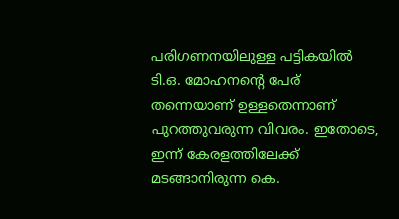പരിഗണനയിലുള്ള പട്ടികയിൽ ടി.ഒ. മോഹനന്റെ പേര് തന്നെയാണ് ഉള്ളതെന്നാണ് പുറത്തുവരുന്ന വിവരം. ഇതോടെ, ഇന്ന് കേരളത്തിലേക്ക് മടങ്ങാനിരുന്ന കെ.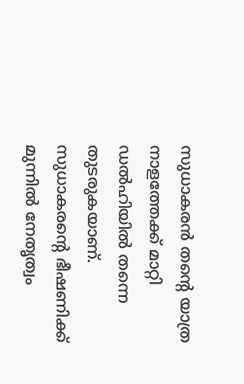സുധാകരൻ തന്റെ യാത്ര നാളത്തേക്ക് മാറ്റി ഡൽഹിയിൽ തന്നെ തുടരുകയാണ്. സുധാകരന്റെ ഭീഷണിക്ക് മുന്നിൽ നേതൃത്വം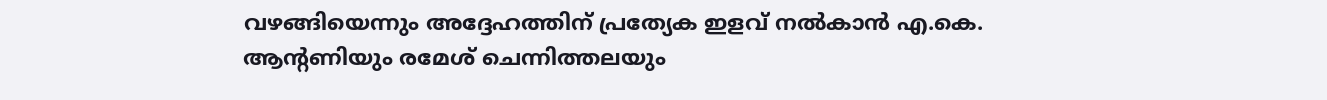വഴങ്ങിയെന്നും അദ്ദേഹത്തിന് പ്രത്യേക ഇളവ് നൽകാൻ എ.കെ. ആന്റണിയും രമേശ് ചെന്നിത്തലയും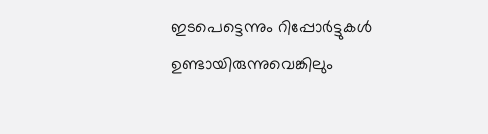ഇടപെട്ടെന്നും റിപ്പോർട്ടുകൾ ഉണ്ടായിരുന്നുവെങ്കിലും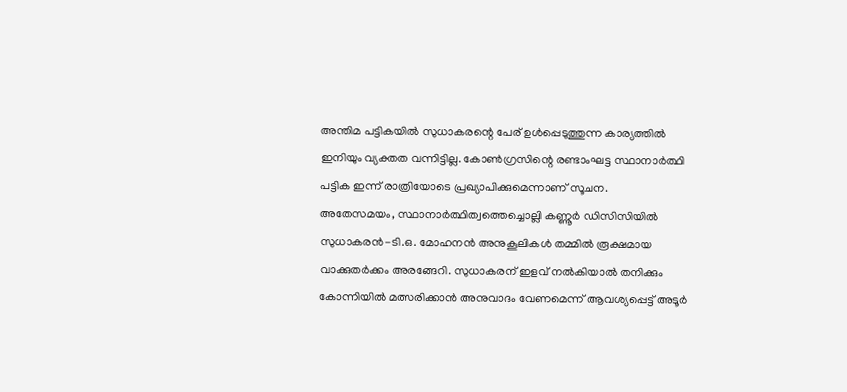അന്തിമ പട്ടികയിൽ സുധാകരന്റെ പേര് ഉൾപ്പെടുത്തുന്ന കാര്യത്തിൽ ഇനിയും വ്യക്തത വന്നിട്ടില്ല. കോൺഗ്രസിന്റെ രണ്ടാംഘട്ട സ്ഥാനാർത്ഥി പട്ടിക ഇന്ന് രാത്രിയോടെ പ്രഖ്യാപിക്കുമെന്നാണ് സൂചന.
അതേസമയം, സ്ഥാനാർത്ഥിത്വത്തെച്ചൊല്ലി കണ്ണൂർ ഡിസിസിയിൽ സുധാകരൻ-ടി.ഒ. മോഹനൻ അനുകൂലികൾ തമ്മിൽ രൂക്ഷമായ വാക്കുതർക്കം അരങ്ങേറി. സുധാകരന് ഇളവ് നൽകിയാൽ തനിക്കും കോന്നിയിൽ മത്സരിക്കാൻ അനുവാദം വേണമെന്ന് ആവശ്യപ്പെട്ട് അടൂർ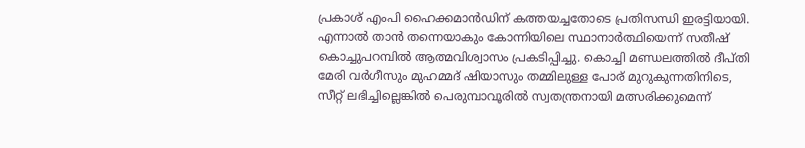പ്രകാശ് എംപി ഹൈക്കമാൻഡിന് കത്തയച്ചതോടെ പ്രതിസന്ധി ഇരട്ടിയായി. എന്നാൽ താൻ തന്നെയാകും കോന്നിയിലെ സ്ഥാനാർത്ഥിയെന്ന് സതീഷ് കൊച്ചുപറമ്പിൽ ആത്മവിശ്വാസം പ്രകടിപ്പിച്ചു. കൊച്ചി മണ്ഡലത്തിൽ ദീപ്തി മേരി വർഗീസും മുഹമ്മദ് ഷിയാസും തമ്മിലുള്ള പോര് മുറുകുന്നതിനിടെ, സീറ്റ് ലഭിച്ചില്ലെങ്കിൽ പെരുമ്പാവൂരിൽ സ്വതന്ത്രനായി മത്സരിക്കുമെന്ന്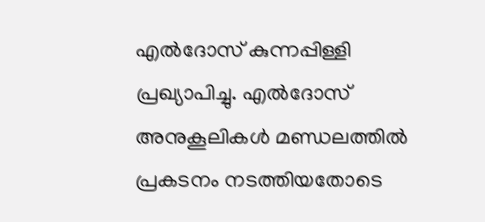എൽദോസ് കുന്നപ്പിള്ളി പ്രഖ്യാപിച്ചു. എൽദോസ് അനുകൂലികൾ മണ്ഡലത്തിൽ പ്രകടനം നടത്തിയതോടെ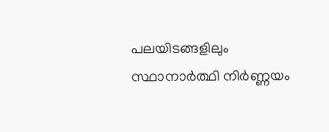പലയിടങ്ങളിലും സ്ഥാനാർത്ഥി നിർണ്ണയം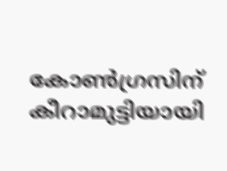കോൺഗ്രസിന് കീറാമുട്ടിയായി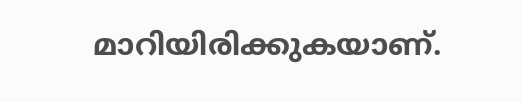മാറിയിരിക്കുകയാണ്.